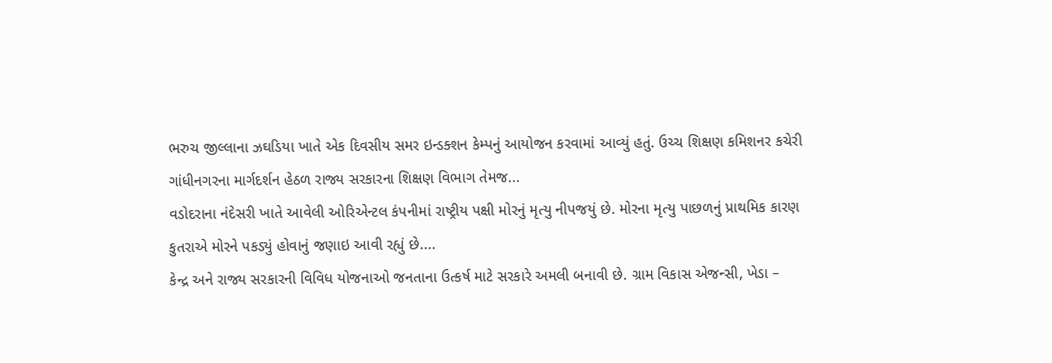ભરુચ જીલ્લાના ઝઘડિયા ખાતે એક દિવસીય સમર ઇન્ડક્શન કેમ્પનું આયોજન કરવામાં આવ્યું હતું. ઉચ્ચ શિક્ષણ કમિશનર કચેરી ગાંધીનગરના માર્ગદર્શન હેઠળ રાજ્ય સરકારના શિક્ષણ વિભાગ તેમજ...
વડોદરાના નંદેસરી ખાતે આવેલી ઓરિએન્ટલ કંપનીમાં રાષ્ટ્રીય પક્ષી મોરનું મૃત્યુ નીપજયું છે. મોરના મૃત્યુ પાછળનું પ્રાથમિક કારણ કુતરાએ મોરને પકડ્યું હોવાનું જણાઇ આવી રહ્યું છે....
કેન્દ્ર અને રાજ્ય સરકારની વિવિધ યોજનાઓ જનતાના ઉત્કર્ષ માટે સરકારે અમલી બનાવી છે. ગ્રામ વિકાસ એજન્સી, ખેડા –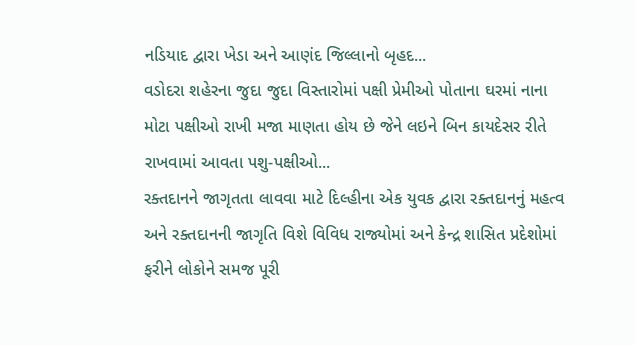નડિયાદ દ્વારા ખેડા અને આણંદ જિલ્લાનો બૃહદ...
વડોદરા શહેરના જુદા જુદા વિસ્તારોમાં પક્ષી પ્રેમીઓ પોતાના ઘરમાં નાના મોટા પક્ષીઓ રાખી મજા માણતા હોય છે જેને લઇને બિન કાયદેસર રીતે રાખવામાં આવતા પશુ-પક્ષીઓ...
રક્તદાનને જાગૃતતા લાવવા માટે દિલ્હીના એક યુવક દ્વારા રક્તદાનનું મહત્વ અને રક્તદાનની જાગૃતિ વિશે વિવિધ રાજ્યોમાં અને કેન્દ્ર શાસિત પ્રદેશોમાં ફરીને લોકોને સમજ પૂરી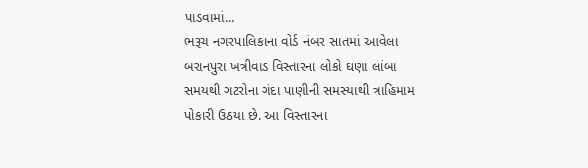પાડવામાં...
ભરૂચ નગરપાલિકાના વોર્ડ નંબર સાતમાં આવેલા બરાનપુરા ખત્રીવાડ વિસ્તારના લોકો ઘણા લાંબા સમયથી ગટરોના ગંદા પાણીની સમસ્યાથી ત્રાહિમામ પોકારી ઉઠયા છે. આ વિસ્તારના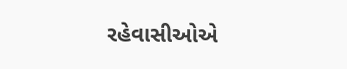રહેવાસીઓએ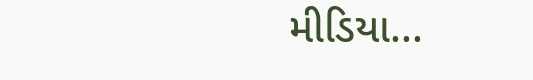મીડિયા...